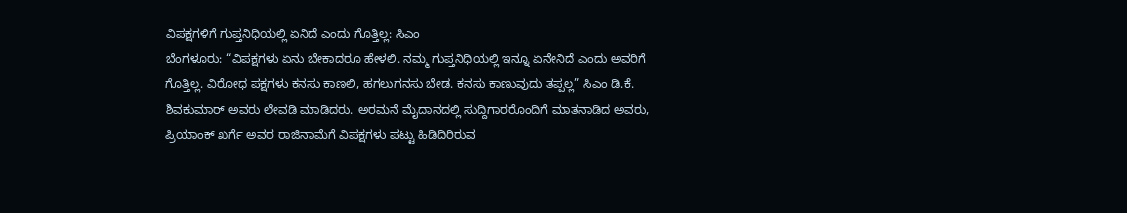ವಿಪಕ್ಷಗಳಿಗೆ ಗುಪ್ತನಿಧಿಯಲ್ಲಿ ಏನಿದೆ ಎಂದು ಗೊತ್ತಿಲ್ಲ: ಸಿಎಂ
ಬೆಂಗಳೂರು: “ವಿಪಕ್ಷಗಳು ಏನು ಬೇಕಾದರೂ ಹೇಳಲಿ. ನಮ್ಮ ಗುಪ್ತನಿಧಿಯಲ್ಲಿ ಇನ್ನೂ ಏನೇನಿದೆ ಎಂದು ಅವರಿಗೆ ಗೊತ್ತಿಲ್ಲ. ವಿರೋಧ ಪಕ್ಷಗಳು ಕನಸು ಕಾಣಲಿ, ಹಗಲುಗನಸು ಬೇಡ. ಕನಸು ಕಾಣುವುದು ತಪ್ಪಲ್ಲ” ಸಿಎಂ ಡಿ.ಕೆ. ಶಿವಕುಮಾರ್ ಅವರು ಲೇವಡಿ ಮಾಡಿದರು. ಅರಮನೆ ಮೈದಾನದಲ್ಲಿ ಸುದ್ದಿಗಾರರೊಂದಿಗೆ ಮಾತನಾಡಿದ ಅವರು, ಪ್ರಿಯಾಂಕ್ ಖರ್ಗೆ ಅವರ ರಾಜಿನಾಮೆಗೆ ವಿಪಕ್ಷಗಳು ಪಟ್ಟು ಹಿಡಿದಿರಿರುವ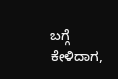ಬಗ್ಗೆ ಕೇಳಿದಾಗ,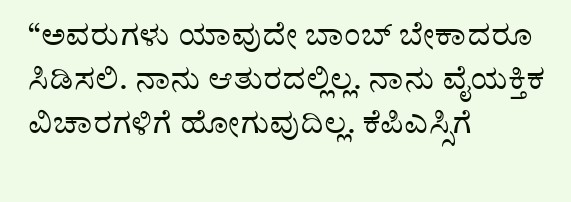“ಅವರುಗಳು ಯಾವುದೇ ಬಾಂಬ್ ಬೇಕಾದರೂ ಸಿಡಿಸಲಿ. ನಾನು ಆತುರದಲ್ಲಿಲ್ಲ. ನಾನು ವೈಯಕ್ತಿಕ ವಿಚಾರಗಳಿಗೆ ಹೋಗುವುದಿಲ್ಲ. ಕೆಪಿಎಸ್ಸಿಗೆ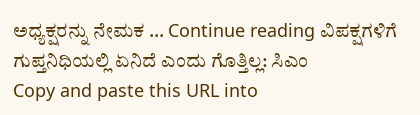ಅಧ್ಯಕ್ಷರನ್ನು ನೇಮಕ … Continue reading ವಿಪಕ್ಷಗಳಿಗೆ ಗುಪ್ತನಿಧಿಯಲ್ಲಿ ಏನಿದೆ ಎಂದು ಗೊತ್ತಿಲ್ಲ: ಸಿಎಂ
Copy and paste this URL into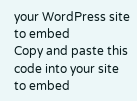your WordPress site to embed
Copy and paste this code into your site to embed